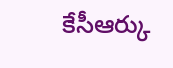కేసీఆర్కు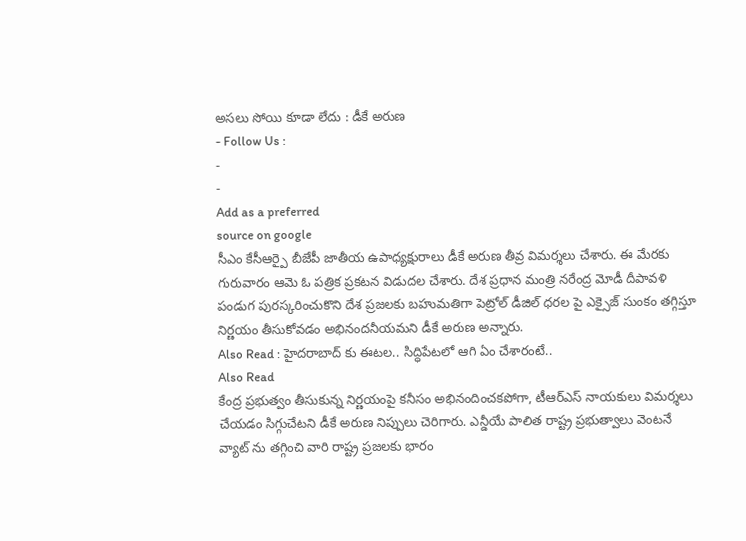అసలు సోయి కూడా లేదు : డీకే అరుణ
- Follow Us :
-
-
Add as a preferred
source on google
సీఎం కేసీఆర్పై బీజేపీ జాతీయ ఉపాధ్యక్షురాలు డీకే అరుణ తీవ్ర విమర్శలు చేశారు. ఈ మేరకు గురువారం ఆమె ఓ పత్రిక ప్రకటన విడుదల చేశారు. దేశ ప్రధాన మంత్రి నరేంద్ర మోడీ దీపావళి పండుగ పురస్కరించుకొని దేశ ప్రజలకు బహుమతిగా పెట్రోల్ డీజిల్ ధరల పై ఎక్సైజ్ సుంకం తగ్గిస్తూ నిర్ణయం తీసుకోవడం అభినందనీయమని డీకే అరుణ అన్నారు.
Also Read : హైదరాబాద్ కు ఈటల.. సిద్ధిపేటలో ఆగి ఏం చేశారంటే..
Also Read
కేంద్ర ప్రభుత్వం తీసుకున్న నిర్ణయంపై కనీసం అభినందించకపోగా, టీఆర్ఎస్ నాయకులు విమర్శలు చేయడం సిగ్గుచేటని డీకే అరుణ నిప్పులు చెరిగారు. ఎన్డీయే పాలిత రాష్ట్ర ప్రభుత్వాలు వెంటనే వ్యాట్ ను తగ్గించి వారి రాష్ట్ర ప్రజలకు భారం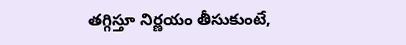తగ్గిస్తూ నిర్ణయం తీసుకుంటే,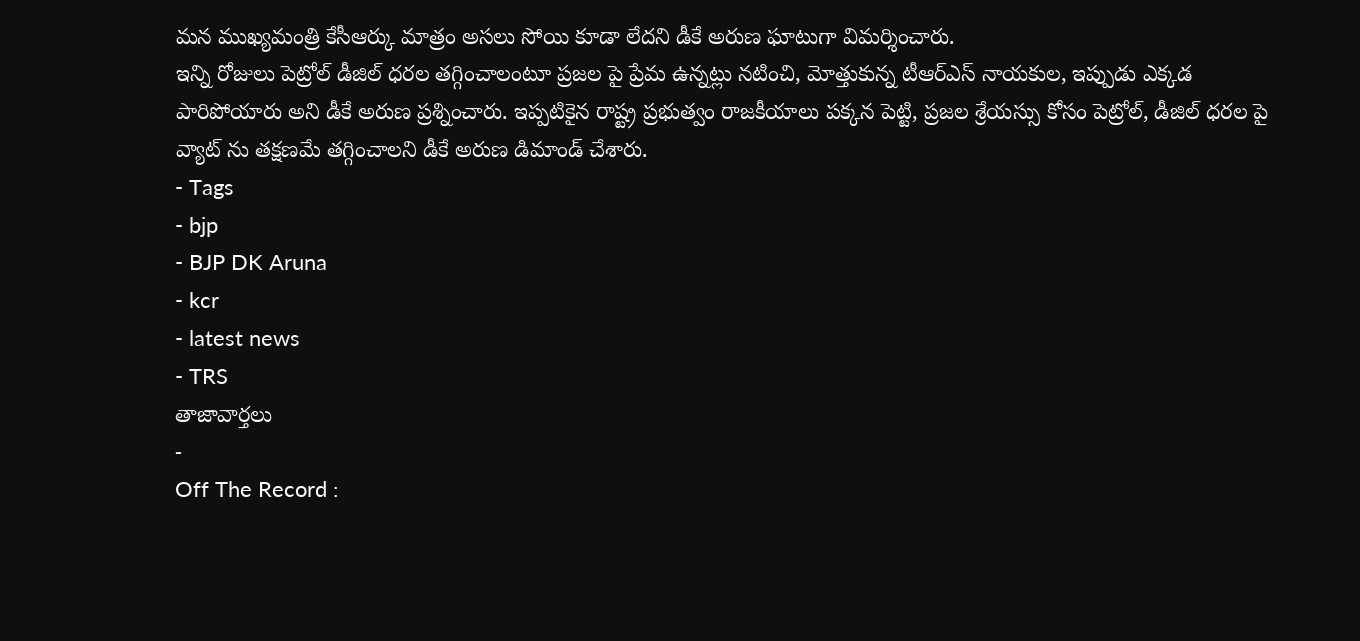మన ముఖ్యమంత్రి కేసీఆర్కు మాత్రం అసలు సోయి కూడా లేదని డీకే అరుణ ఘాటుగా విమర్శించారు.
ఇన్ని రోజులు పెట్రోల్ డీజిల్ ధరల తగ్గించాలంటూ ప్రజల పై ప్రేమ ఉన్నట్లు నటించి, మోత్తుకున్న టీఆర్ఎస్ నాయకుల, ఇప్పుడు ఎక్కడ పారిపోయారు అని డీకే అరుణ ప్రశ్నించారు. ఇప్పటికైన రాష్ట్ర ప్రభుత్వం రాజకీయాలు పక్కన పెట్టి, ప్రజల శ్రేయస్సు కోసం పెట్రోల్, డీజిల్ ధరల పై వ్యాట్ ను తక్షణమే తగ్గించాలని డీకే అరుణ డిమాండ్ చేశారు.
- Tags
- bjp
- BJP DK Aruna
- kcr
- latest news
- TRS
తాజావార్తలు
-
Off The Record :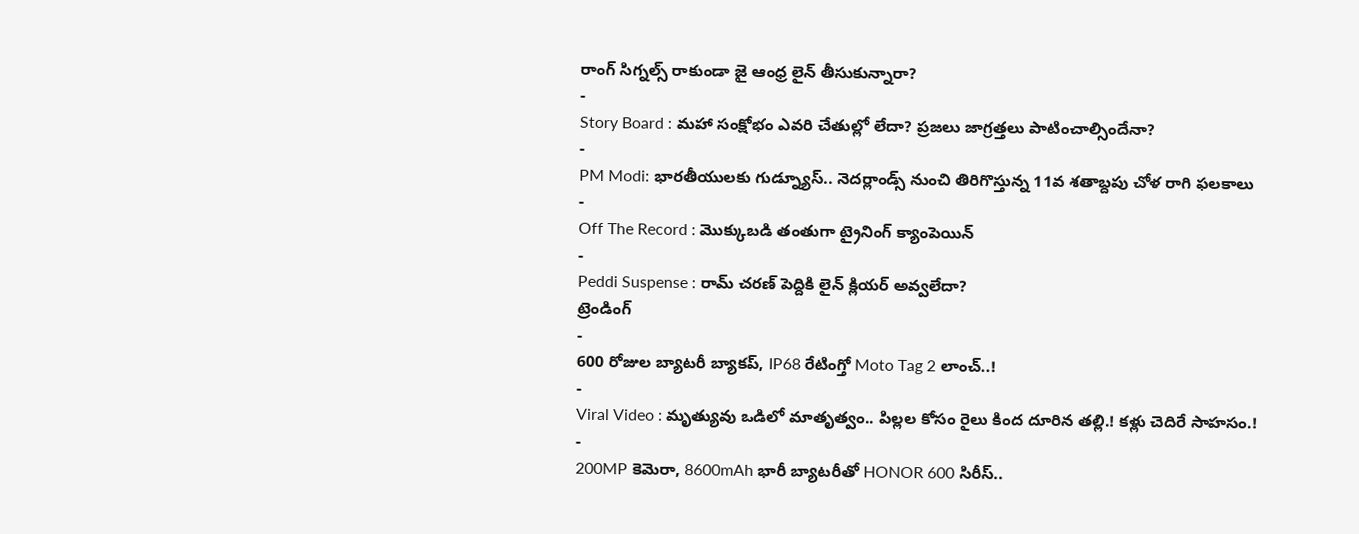రాంగ్ సిగ్నల్స్ రాకుండా జై ఆంధ్ర లైన్ తీసుకున్నారా?
-
Story Board : మహా సంక్షోభం ఎవరి చేతుల్లో లేదా? ప్రజలు జాగ్రత్తలు పాటించాల్సిందేనా?
-
PM Modi: భారతీయులకు గుడ్న్యూస్.. నెదర్లాండ్స్ నుంచి తిరిగొస్తున్న 11వ శతాబ్దపు చోళ రాగి ఫలకాలు
-
Off The Record : మొక్కుబడి తంతుగా ట్రైనింగ్ క్యాంపెయిన్
-
Peddi Suspense : రామ్ చరణ్ పెద్దికి లైన్ క్లియర్ అవ్వలేదా?
ట్రెండింగ్
-
600 రోజుల బ్యాటరీ బ్యాకప్, IP68 రేటింగ్తో Moto Tag 2 లాంచ్..!
-
Viral Video : మృత్యువు ఒడిలో మాతృత్వం.. పిల్లల కోసం రైలు కింద దూరిన తల్లి.! కళ్లు చెదిరే సాహసం.!
-
200MP కెమెరా, 8600mAh భారీ బ్యాటరీతో HONOR 600 సిరీస్..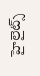హైలైట్స్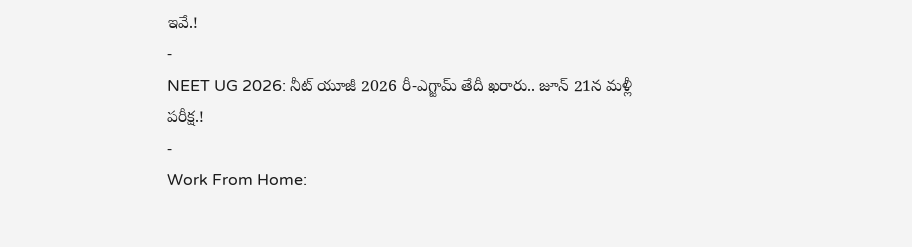ఇవే.!
-
NEET UG 2026: నీట్ యూజీ 2026 రీ-ఎగ్జామ్ తేదీ ఖరారు.. జూన్ 21న మళ్లీ పరీక్ష.!
-
Work From Home: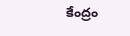కేంద్రం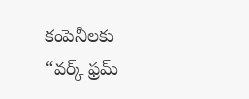కంపెనీలకు “వర్క్ ఫ్రమ్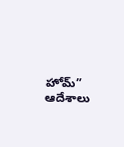హోమ్” ఆదేశాలు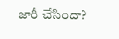జారీ చేసిందా?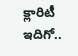క్లారిటీ ఇదిగో..